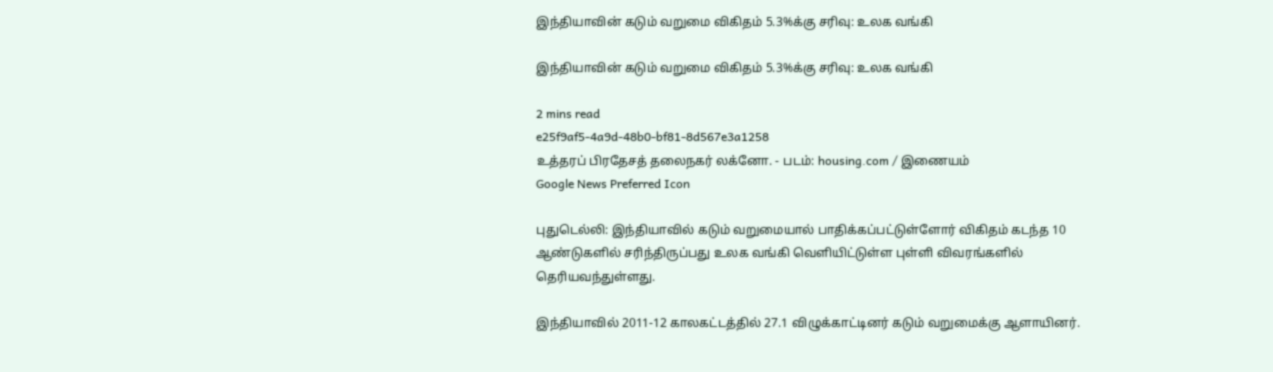இந்தியாவின் கடும் வறுமை விகிதம் 5.3%க்கு சரிவு: உலக வங்கி

இந்தியாவின் கடும் வறுமை விகிதம் 5.3%க்கு சரிவு: உலக வங்கி

2 mins read
e25f9af5-4a9d-48b0-bf81-8d567e3a1258
உத்தரப் பிரதேசத் தலைநகர் லக்னோ. - படம்: housing.com / இணையம்
Google News Preferred Icon

புதுடெல்லி: இந்தியாவில் கடும் வறுமையால் பாதிக்கப்பட்டுள்ளோர் விகிதம் கடந்த 10 ஆண்டுகளில் சரிந்திருப்பது உலக வங்கி வெளியிட்டுள்ள புள்ளி விவரங்களில் தெரியவந்துள்ளது.

இந்தியாவில் 2011-12 காலகட்டத்தில் 27.1 விழுக்காட்டினர் கடும் வறுமைக்கு ஆளாயினர்.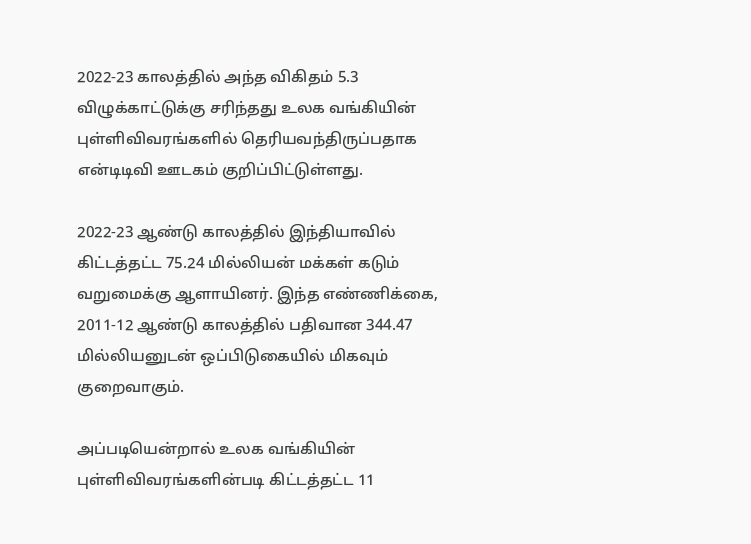2022-23 காலத்தில் அந்த விகிதம் 5.3 விழுக்காட்டுக்கு சரிந்தது உலக வங்கியின் புள்ளிவிவரங்களில் தெரியவந்திருப்பதாக என்டிடிவி ஊடகம் குறிப்பிட்டுள்ளது.

2022-23 ஆண்டு காலத்தில் இந்தியாவில் கிட்டத்தட்ட 75.24 மில்லியன் மக்கள் கடும் வறுமைக்கு ஆளாயினர். இந்த எண்ணிக்கை, 2011-12 ஆண்டு காலத்தில் பதிவான 344.47 மில்லியனுடன் ஒப்பிடுகையில் மிகவும் குறைவாகும்.

அப்படியென்றால் உலக வங்கியின் புள்ளிவிவரங்களின்படி கிட்டத்தட்ட 11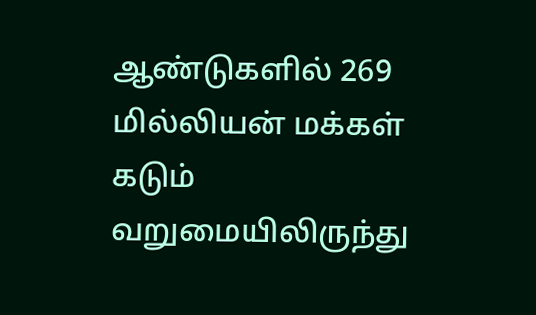ஆண்டுகளில் 269 மில்லியன் மக்கள் கடும் வறுமையிலிருந்து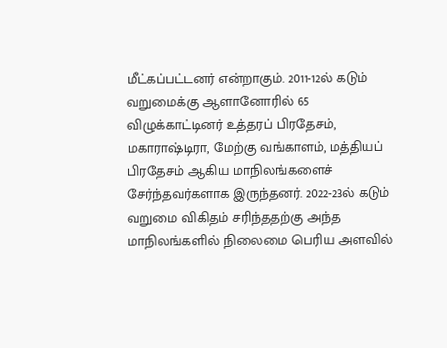மீட்கப்பட்டனர் என்றாகும். 2011-12ல் கடும் வறுமைக்கு ஆளானோரில் 65 விழுக்காட்டினர் உத்தரப் பிரதேசம், மகாரா‌ஷ்டிரா, மேற்கு வங்காளம், மத்தியப் பிரதேசம் ஆகிய மாநிலங்களைச் சேர்ந்தவர்களாக இருந்தனர். 2022-23ல் கடும் வறுமை விகிதம் சரிந்ததற்கு அந்த மாநிலங்களில் நிலைமை பெரிய அளவில்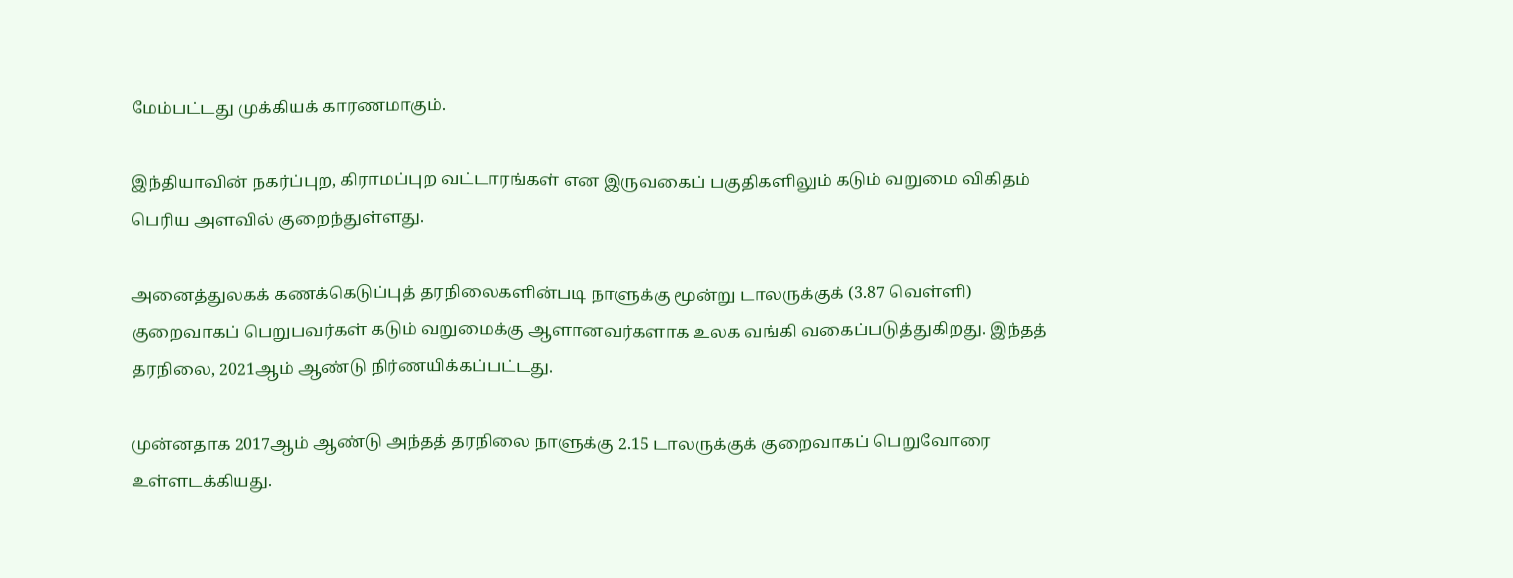மேம்பட்டது முக்கியக் காரணமாகும்.

இந்தியாவின் நகர்ப்புற, கிராமப்புற வட்டாரங்கள் என இருவகைப் பகுதிகளிலும் கடும் வறுமை விகிதம் பெரிய அளவில் குறைந்துள்ளது.

அனைத்துலகக் கணக்கெடுப்புத் தரநிலைகளின்படி நாளுக்கு மூன்று டாலருக்குக் (3.87 வெள்ளி) குறைவாகப் பெறுபவர்கள் கடும் வறுமைக்கு ஆளானவர்களாக உலக வங்கி வகைப்படுத்துகிறது. இந்தத் தரநிலை, 2021ஆம் ஆண்டு நிர்ணயிக்கப்பட்டது.

முன்னதாக 2017ஆம் ஆண்டு அந்தத் தரநிலை நாளுக்கு 2.15 டாலருக்குக் குறைவாகப் பெறுவோரை உள்ளடக்கியது.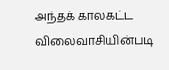அந்தக் காலகட்ட விலைவாசியின்படி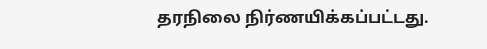தரநிலை நிர்ணயிக்கப்பட்டது.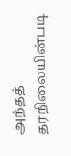அந்தத் தரநிலையின்படி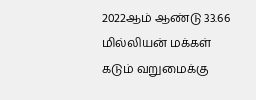2022ஆம் ஆண்டு 33.66 மில்லியன் மக்கள் கடும் வறுமைக்கு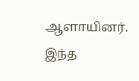ஆளாயினர். இந்த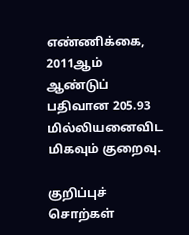எண்ணிக்கை, 2011ஆம் ஆண்டுப் பதிவான 205.93 மில்லியனைவிட மிகவும் குறைவு.

குறிப்புச் சொற்கள்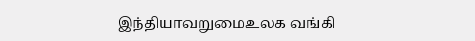இந்தியாவறுமைஉலக வங்கி